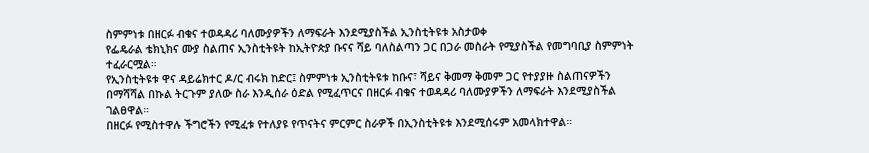ስምምነቱ በዘርፉ ብቁና ተወዳዳሪ ባለሙያዎችን ለማፍራት እንደሚያስችል ኢንስቲትዩቱ አስታወቀ
የፌዴራል ቴክኒክና ሙያ ስልጠና ኢንስቲትዩት ከኢትዮጵያ ቡናና ሻይ ባለስልጣን ጋር በጋራ መስራት የሚያስችል የመግባቢያ ስምምነት ተፈራርሟል።
የኢንስቲትዩቱ ዋና ዳይሬክተር ዶ/ር ብሩክ ከድር፤ ስምምነቱ ኢንስቲትዩቱ ከቡና፣ ሻይና ቅመማ ቅመም ጋር የተያያዙ ስልጠናዎችን በማሻሻል በኩል ትርጉም ያለው ስራ እንዲሰራ ዕድል የሚፈጥርና በዘርፉ ብቁና ተወዳዳሪ ባለሙያዎችን ለማፍራት እንደሚያስችል ገልፀዋል።
በዘርፉ የሚስተዋሉ ችግሮችን የሚፈቱ የተለያዩ የጥናትና ምርምር ስራዎች በኢንስቲትዩቱ እንደሚሰሩም አመላክተዋል።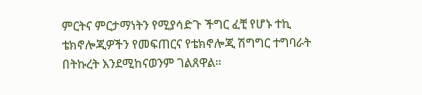ምርትና ምርታማነትን የሚያሳድጉ ችግር ፈቺ የሆኑ ተኪ ቴክኖሎጂዎችን የመፍጠርና የቴክኖሎጂ ሽግግር ተግባራት በትኩረት እንደሚከናወንም ገልጸዋል።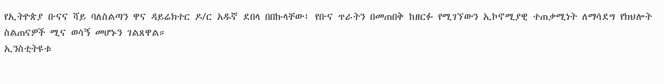የኢትዮጵያ ቡናና ሻይ ባለስልጣን ዋና ዳይሬክተር ዶ/ር አዱኛ ደበላ በበኩላቸው፤ የቡና ጥራትን በመጠበቅ ከዘርፉ የሚገኘውን ኢኮኖሚያዊ ተጠቃሚነት ለማሳደግ የክህሎት ስልጠናዎች ሚና ወሳኝ መሆኑን ገልጸዋል።
ኢንስቲትዩቱ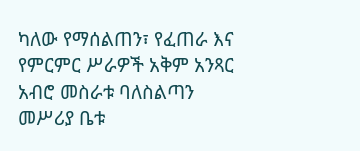ካለው የማሰልጠን፣ የፈጠራ እና የምርምር ሥራዎች አቅም አንጻር አብሮ መስራቱ ባለስልጣን መሥሪያ ቤቱ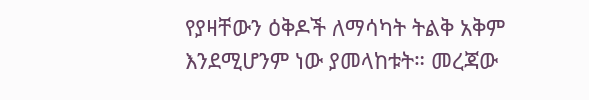የያዛቸውን ዕቅዶች ለማሳካት ትልቅ አቅም እንደሚሆንም ነው ያመላከቱት። መረጃው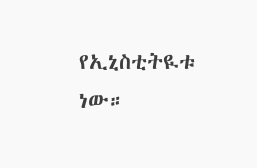የኢኒስቲትዪቱ ነው።